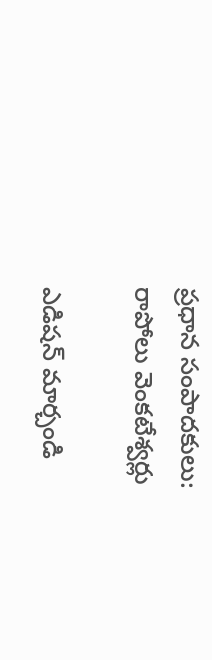ప్రధాన సంపాదకులు: రాపోలు వెంకటేశ్వర్లు

ఎడిషన్ మార్చండి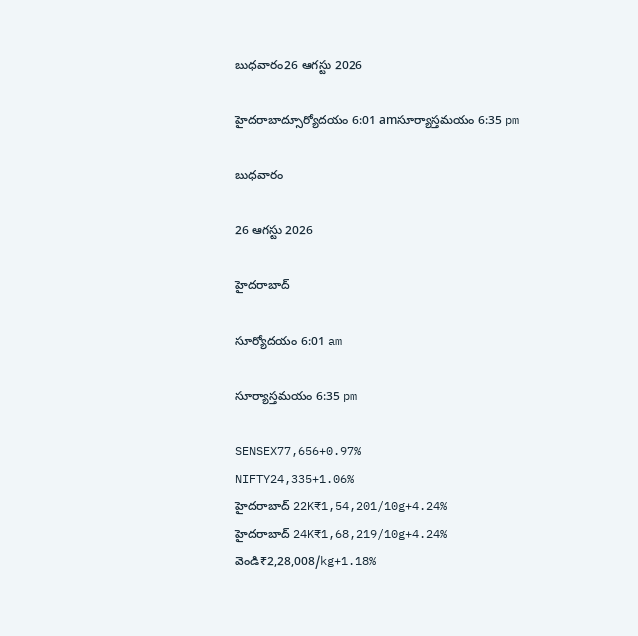బుధవారం26 ఆగస్టు 2026

హైదరాబాద్సూర్యోదయం 6:01 amసూర్యాస్తమయం 6:35 pm

బుధవారం

26 ఆగస్టు 2026

హైదరాబాద్

సూర్యోదయం 6:01 am

సూర్యాస్తమయం 6:35 pm

SENSEX77,656+0.97%
NIFTY24,335+1.06%
హైదరాబాద్ 22K₹1,54,201/10g+4.24%
హైదరాబాద్ 24K₹1,68,219/10g+4.24%
వెండి₹2,28,008/kg+1.18%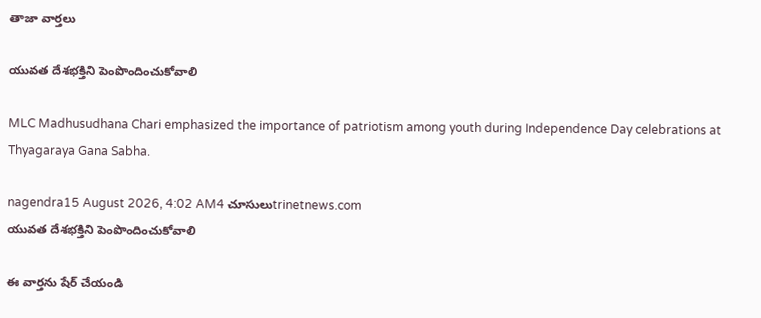తాజా వార్తలు

యువత దేశభక్తిని పెంపొందించుకోవాలి

MLC Madhusudhana Chari emphasized the importance of patriotism among youth during Independence Day celebrations at Thyagaraya Gana Sabha.

nagendra15 August 2026, 4:02 AM4 చూసులుtrinetnews.com
యువత దేశభక్తిని పెంపొందించుకోవాలి

ఈ వార్తను షేర్ చేయండి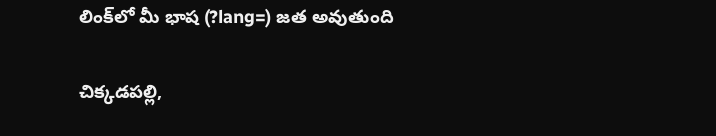లింక్‌లో మీ భాష (?lang=) జత అవుతుంది

చిక్కడపల్లి,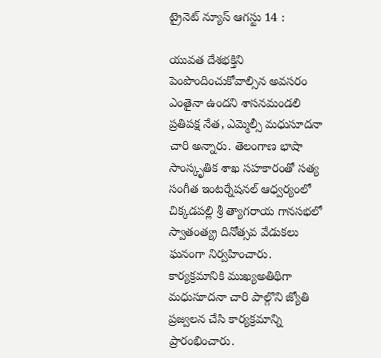ట్రైనెట్ న్యూస్ ఆగస్టు 14 :

యువత దేశభక్తిని పెంపొందించుకోవాల్సిన అవసరం ఎంతైనా ఉందని శాసనమండలి ప్రతిపక్ష నేత, ఎమ్మెల్సీ మధుసూదనా చారి అన్నారు. తెలంగాణ భాషా సాంస్కృతిక శాఖ సహకారంతో సత్య సంగీత ఇంటర్నేషనల్ ఆధ్వర్యంలో చిక్కడపల్లి శ్రీ త్యాగరాయ గానసభలో స్వాతంత్య్ర దినోత్సవ వేడుకలు ఘనంగా నిర్వహించారు. కార్యక్రమానికి ముఖ్యఅతిథిగా మధుసూదనా చారి పాల్గొని జ్యోతి ప్రజ్వలన చేసి కార్యక్రమాన్ని ప్రారంభించారు.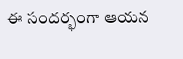ఈ సందర్భంగా ఆయన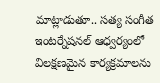మాట్లాడుతూ.. సత్య సంగీత ఇంటర్నేషనల్ ఆధ్వర్యంలో విలక్షణమైన కార్యక్రమాలను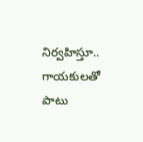నిర్వహిస్తూ.. గాయకులతో పాటు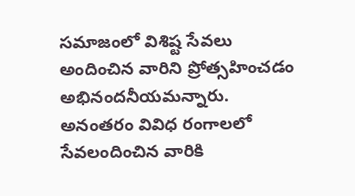సమాజంలో విశిష్ట సేవలు అందించిన వారిని ప్రోత్సహించడం అభినందనీయమన్నారు. అనంతరం వివిధ రంగాలలో సేవలందించిన వారికి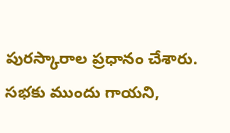పురస్కారాల ప్రధానం చేశారు. సభకు ముందు గాయని,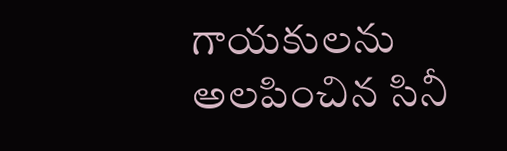గాయకులను అలపించిన సినీ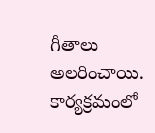గీతాలు అలరించాయి. కార్యక్రమంలో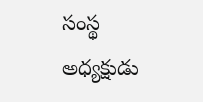సంస్థ అధ్యక్షుడు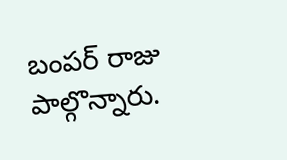బంపర్ రాజు పాల్గొన్నారు.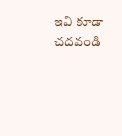ఇవి కూడా చదవండి